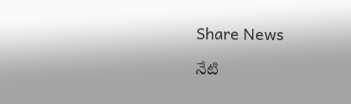Share News

నేటి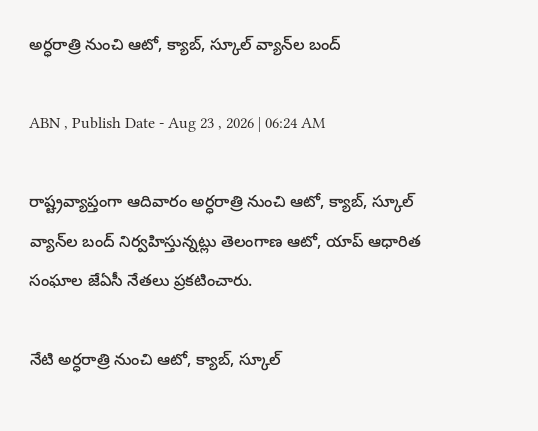అర్ధరాత్రి నుంచి ఆటో, క్యాబ్‌, స్కూల్‌ వ్యాన్‌ల బంద్‌

ABN , Publish Date - Aug 23 , 2026 | 06:24 AM

రాష్ట్రవ్యాప్తంగా ఆదివారం అర్ధరాత్రి నుంచి ఆటో, క్యాబ్‌, స్కూల్‌ వ్యాన్‌ల బంద్‌ నిర్వహిస్తున్నట్లు తెలంగాణ ఆటో, యాప్‌ ఆధారిత సంఘాల జేఏసీ నేతలు ప్రకటించారు.

నేటి అర్ధరాత్రి నుంచి ఆటో, క్యాబ్‌, స్కూల్‌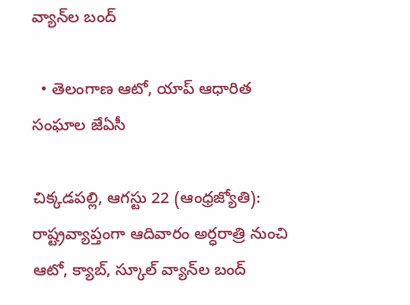వ్యాన్‌ల బంద్‌

  • తెలంగాణ ఆటో, యాప్‌ ఆధారిత సంఘాల జేఏసీ

చిక్కడపల్లి, ఆగస్టు 22 (ఆంధ్రజ్యోతి): రాష్ట్రవ్యాప్తంగా ఆదివారం అర్ధరాత్రి నుంచి ఆటో, క్యాబ్‌, స్కూల్‌ వ్యాన్‌ల బంద్‌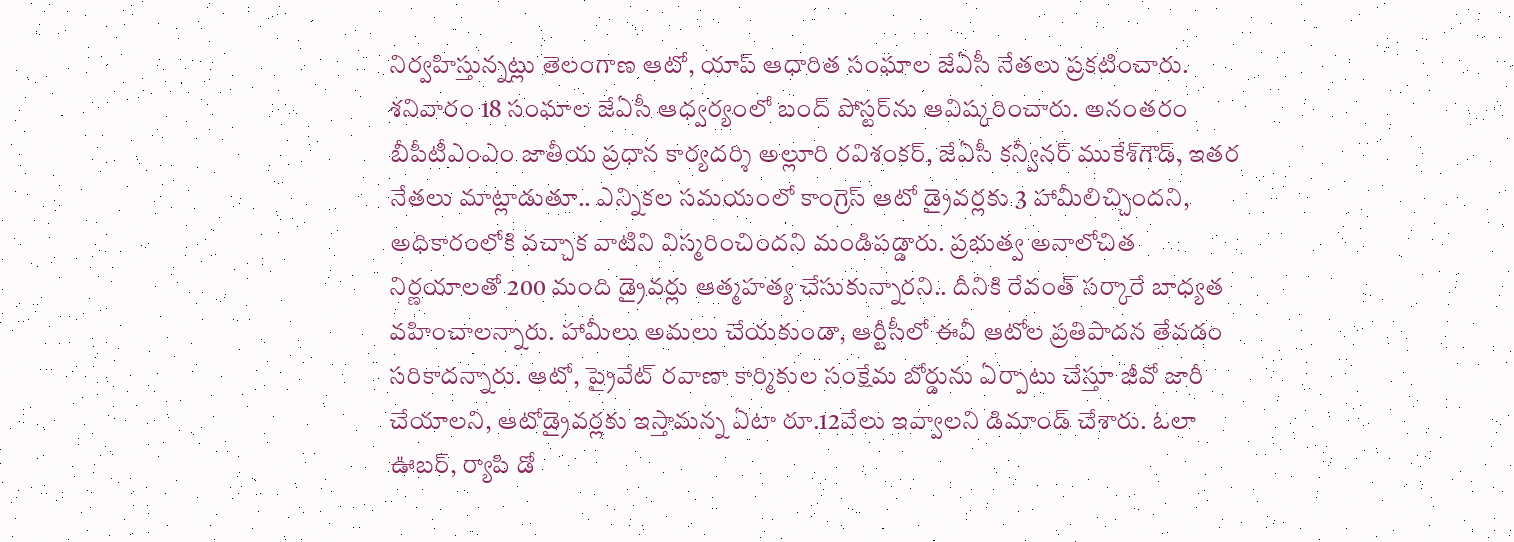నిర్వహిస్తున్నట్లు తెలంగాణ ఆటో, యాప్‌ ఆధారిత సంఘాల జేఏసీ నేతలు ప్రకటించారు. శనివారం 18 సంఘాల జేఏసీ ఆధ్వర్యంలో బంద్‌ పోస్టర్‌ను ఆవిష్కరించారు. అనంతరం బీపీటీఎంఎం జాతీయ ప్రధాన కార్యదర్శి అల్లూరి రవిశంకర్‌, జేఏసీ కన్వీనర్‌ ముకేశ్‌గౌడ్‌, ఇతర నేతలు మాట్లాడుతూ.. ఎన్నికల సమయంలో కాంగ్రెస్‌ ఆటో డ్రైవర్లకు 3 హామీలిచ్చిందని, అధికారంలోకి వచ్చాక వాటిని విస్మరించిందని మండిపడ్డారు. ప్రభుత్వ అనాలోచిత నిర్ణయాలతో 200 మంది డ్రైవర్లు ఆత్మహత్య చేసుకున్నారని.. దీనికి రేవంత్‌ సర్కారే బాధ్యత వహించాలన్నారు. హామీలు అమలు చేయకుండా, ఆర్టీసీలో ఈవీ ఆటోల ప్రతిపాదన తేవడం సరికాదన్నారు. ఆటో, ప్రైవేట్‌ రవాణా కార్మికుల సంక్షేమ బోర్డును ఏర్పాటు చేస్తూ జీవో జారీ చేయాలని, ఆటోడ్రైవర్లకు ఇస్తామన్న ఏటా రూ.12వేలు ఇవ్వాలని డిమాండ్‌ చేశారు. ఓలా ఊబర్‌, ర్యాపి డో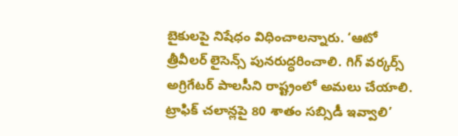బైకులపై నిషేధం విధించాలన్నారు. ‘ఆటో త్రీవీలర్‌ లైసెన్స్‌ పునరుద్ధరించాలి. గిగ్‌ వర్కర్స్‌ అగ్రిగేటర్‌ పాలసీని రాష్ట్రంలో అమలు చేయాలి. ట్రాఫిక్‌ చలాన్లపై 80 శాతం సబ్సిడీ ఇవ్వాలి’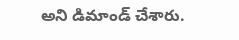అని డిమాండ్‌ చేశారు.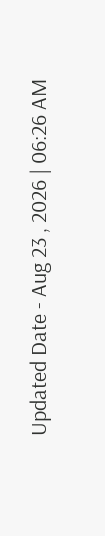Updated Date - Aug 23 , 2026 | 06:26 AM